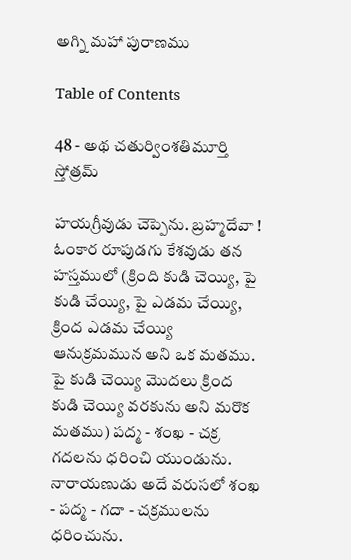అగ్ని మహా పురాణము

Table of Contents

48 - అథ చతుర్వింశతిమూర్తి స్తోత్రమ్

హయగ్రీవుడు చెప్పెను. బ్రహ్మదేవా ! ఓంకార రూపుడగు కేశవుడు తన హస్తములో (క్రింది కుడి చెయ్యి, పై కుడి చేయ్యి, పై ఎడమ చేయ్యి, క్రింద ఎడమ చేయ్యి ఆనుక్రమమున అని ఒక మతము. పై కుడి చెయ్యి మొదలు క్రింద కుడి చెయ్యి వరకును అని మరొక మతము) పద్మ - శంఖ - చక్ర గదలను ధరించి యుండును. నారాయణుడు అదే వరుసలో శంఖ - పద్మ - గదా - చక్రములను ధరించును.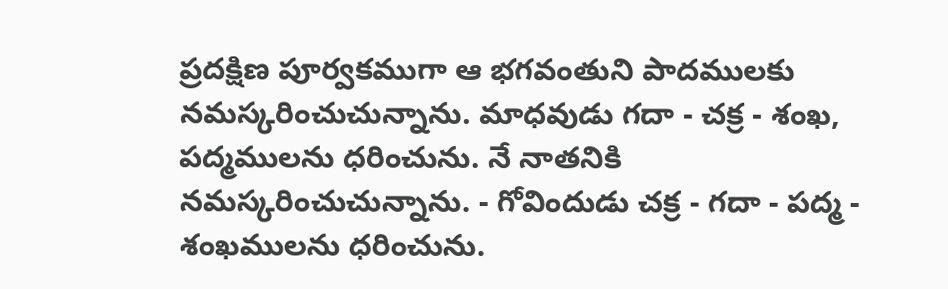ప్రదక్షిణ పూర్వకముగా ఆ భగవంతుని పాదములకు నమస్కరించుచున్నాను. మాధవుడు గదా - చక్ర - శంఖ, పద్మములను ధరించును. నే నాతనికి నమస్కరించుచున్నాను. - గోవిందుడు చక్ర - గదా - పద్మ - శంఖములను ధరించును.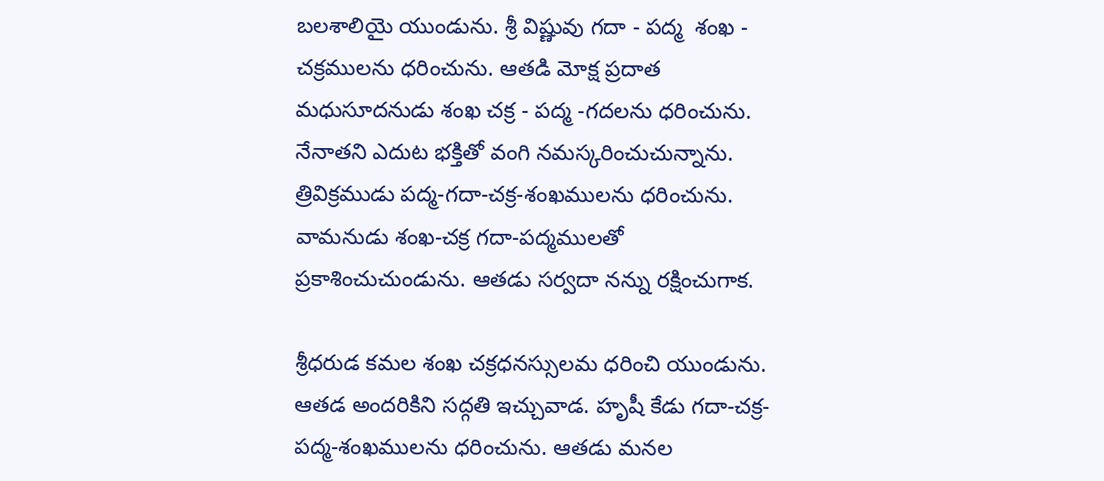బలశాలియై యుండును. శ్రీ విష్ణువు గదా - పద్మ  శంఖ - చక్రములను ధరించును. ఆతడి మోక్ష ప్రదాత మధుసూదనుడు శంఖ చక్ర - పద్మ -గదలను ధరించును. నేనాతని ఎదుట భక్తితో వంగి నమస్కరించుచున్నాను. త్రివిక్రముడు పద్మ-గదా-చక్ర-శంఖములను ధరించును. వామనుడు శంఖ-చక్ర గదా-పద్మములతో ప్రకాశించుచుండును. ఆతడు సర్వదా నన్ను రక్షించుగాక.

శ్రీధరుడ కమల శంఖ చక్రధనస్సులమ ధరించి యుండును. ఆతడ అందరికిని సద్గతి ఇచ్చువాడ. హృషీ కేడు గదా-చక్ర-పద్మ-శంఖములను ధరించును. ఆతడు మనల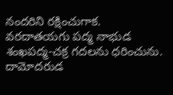నందరిని రక్షించుగాక. వరదాతయగు పద్మ నాభుడ శంఖపద్మ-చక్ర గదలను ధరించును. దామోదరుడ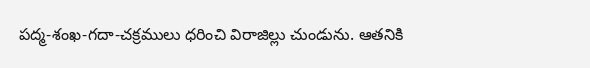పద్మ-శంఖ-గదా-చక్రములు ధరించి విరాజిల్లు చుండును. ఆతనికి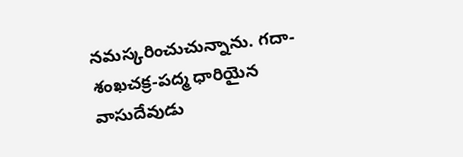నమస్కరించుచున్నాను. గదా-శంఖచక్ర-పద్మ ధారియైన వాసుదేవుడు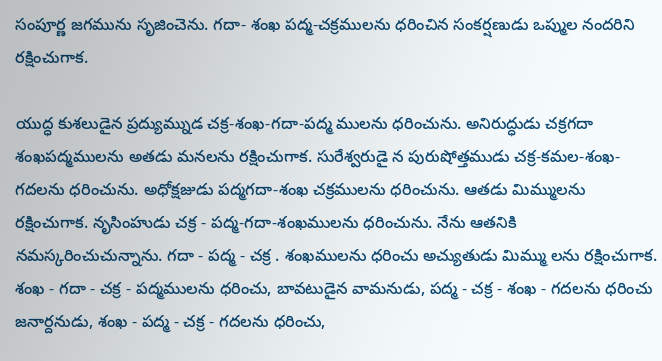సంపూర్ణ జగమును సృజించెను. గదా- శంఖ పద్మ-చక్రములను ధరించిన సంకర్షణుడు ఒప్ముల నందరిని రక్షించుగాక.

యుద్ధ కుశలుడైన ప్రద్యుమ్నుడ చక్ర-శంఖ-గదా-పద్మ ములను ధరించును. అనిరుద్ధుడు చక్రగదా శంఖపద్మములను అతడు మనలను రక్షించుగాక. సురేశ్వరుడై న పురుషోత్తముడు చక్ర-కమల-శంఖ-గదలను ధరించును. అధోక్షజుడు పద్మగదా-శంఖ చక్రములను ధరించును. ఆతడు మిమ్ములను రక్షించుగాక. నృసింహుడు చక్ర - పద్మ-గదా-శంఖములను ధరించును. నేను ఆతనికి నమస్కరించుచున్నాను. గదా - పద్మ - చక్ర . శంఖములను ధరించు అచ్యుతుడు మిమ్ము లను రక్షించుగాక. శంఖ - గదా - చక్ర - పద్మములను ధరించు, బావటుడైన వామనుడు, పద్మ - చక్ర - శంఖ - గదలను ధరించు జనార్దనుడు, శంఖ - పద్మ - చక్ర - గదలను ధరించు,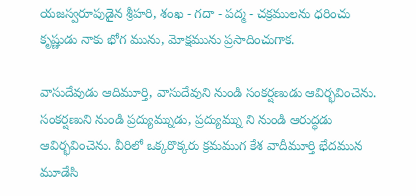యజస్వరూపుడైన శ్రీహరి, శంఖ - గదా - పద్మ - చక్రములను ధరించు కృష్ణుడు నాకు భోగ మును, మోక్షమును ప్రసాదించుగాక.

వాసుదేవుడు ఆదిమూర్తి, వాసుదేవుని నుండి సంకర్షణుడు ఆవిర్భవించెను. సంకర్షణుని నుండి ప్రద్యుమ్నుడు, ప్రద్యుమ్ను ని నుండి ఆరుద్ధడు ఆవిర్భవించెను. వీరిలో ఒక్కరొక్కరు క్రమముగ కేశ వాదీమూర్తి భేదమున మూడేసి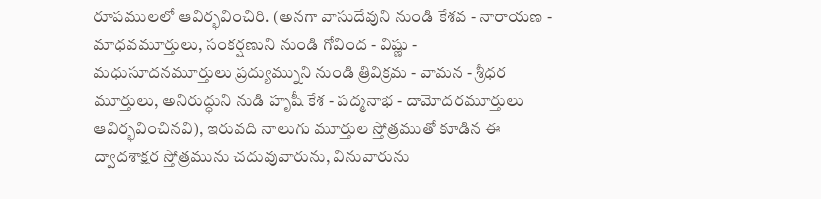రూపములలో ఆవిర్భవించిరి. (అనగా వాసుదేవుని నుండి కేశవ - నారాయణ - మాధవమూర్తులు, సంకర్షణుని నుండి గోవింద - విష్ణు - మధుసూదనమూర్తులు ప్రద్యుమ్నుని నుండి త్రివిక్రమ - వామన - శ్రీధర మూర్తులు, అనిరుద్ధుని నుడి హృషీ కేశ - పద్మనాభ - దామోదరమూర్తులు ఆవిర్భవించినవి), ఇరువది నాలుగు మూర్తుల స్తోత్రముతో కూడిన ఈ ద్వాదశాక్షర స్తోత్రమును చదువువారును, వినువారును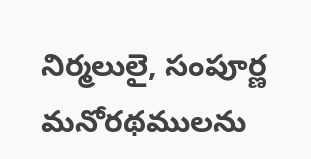నిర్మలులై, సంపూర్ణ మనోరథములను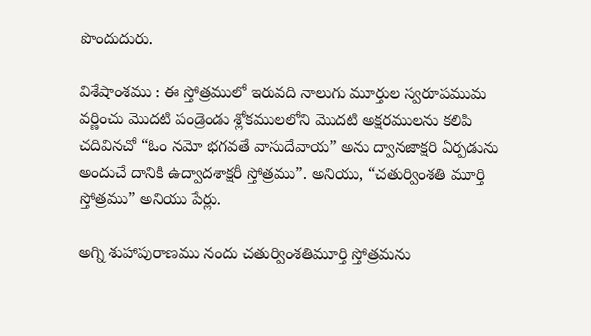పొందుదురు.

విశేషాంశము : ఈ స్తోత్రములో ఇరువది నాలుగు మూర్తుల స్వరూపముమ వర్ణించు మొదటి పండ్రెండు శ్లోకములలోని మొదటి అక్షరములను కలిపి చదివినచో “ఓం నమో భగవతే వాసుదేవాయ” అను ద్వానజాక్షరి ఏర్పడును అందుచే దానికి ఉద్వాదశాక్షరీ స్తోత్రము”. అనియు, “చతుర్వింశతి మూర్తి స్తోత్రము” అనియు పేర్లు.

అగ్ని శుహాపురాణము నందు చతుర్వింశతిమూర్తి స్తోత్రమను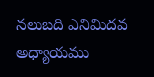నలుబది ఎనిమిదవ అధ్యాయము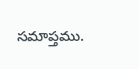సమాప్తము.